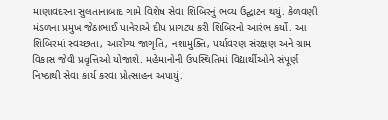માણાવદરના સુલતાનાબાદ ગામે વિશેષ સેવા શિબિરનું ભવ્ય ઉદ્ઘાટન થયું. કેળવણી મંડળના પ્રમુખ જેઠાભાઈ પાનેરાએ દીપ પ્રાગટ્ય કરી શિબિરનો આરંભ કર્યો. આ શિબિરમાં સ્વચ્છતા, આરોગ્ય જાગૃતિ, નશામુક્તિ, પર્યાવરણ સંરક્ષણ અને ગ્રામ વિકાસ જેવી પ્રવૃત્તિઓ યોજાશે. મહેમાનોની ઉપસ્થિતિમાં વિદ્યાર્થીઓને સંપૂર્ણ નિષ્ઠાથી સેવા કાર્ય કરવા પ્રોત્સાહન અપાયું.